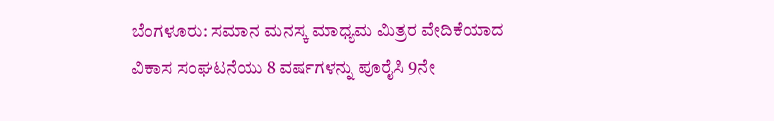ಬೆಂಗಳೂರು: ಸಮಾನ ಮನಸ್ಕ ಮಾಧ್ಯಮ ಮಿತ್ರರ ವೇದಿಕೆಯಾದ ವಿಕಾಸ ಸಂಘಟನೆಯು 8 ವರ್ಷಗಳನ್ನು ಪೂರೈಸಿ 9ನೇ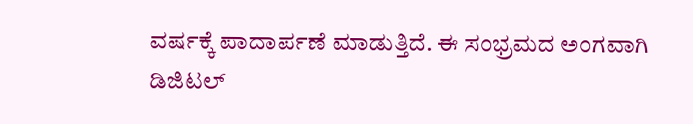ವರ್ಷಕ್ಕೆ ಪಾದಾರ್ಪಣೆ ಮಾಡುತ್ತಿದೆ. ಈ ಸಂಭ್ರಮದ ಅಂಗವಾಗಿ ಡಿಜಿಟಲ್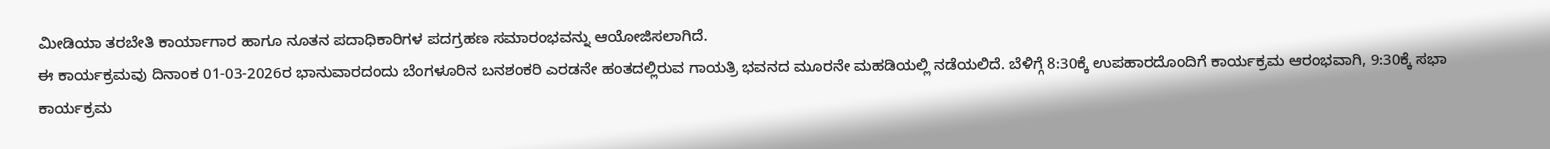ಮೀಡಿಯಾ ತರಬೇತಿ ಕಾರ್ಯಾಗಾರ ಹಾಗೂ ನೂತನ ಪದಾಧಿಕಾರಿಗಳ ಪದಗ್ರಹಣ ಸಮಾರಂಭವನ್ನು ಆಯೋಜಿಸಲಾಗಿದೆ.
ಈ ಕಾರ್ಯಕ್ರಮವು ದಿನಾಂಕ 01-03-2026ರ ಭಾನುವಾರದಂದು ಬೆಂಗಳೂರಿನ ಬನಶಂಕರಿ ಎರಡನೇ ಹಂತದಲ್ಲಿರುವ ಗಾಯತ್ರಿ ಭವನದ ಮೂರನೇ ಮಹಡಿಯಲ್ಲಿ ನಡೆಯಲಿದೆ. ಬೆಳಿಗ್ಗೆ 8:30ಕ್ಕೆ ಉಪಹಾರದೊಂದಿಗೆ ಕಾರ್ಯಕ್ರಮ ಆರಂಭವಾಗಿ, 9:30ಕ್ಕೆ ಸಭಾ ಕಾರ್ಯಕ್ರಮ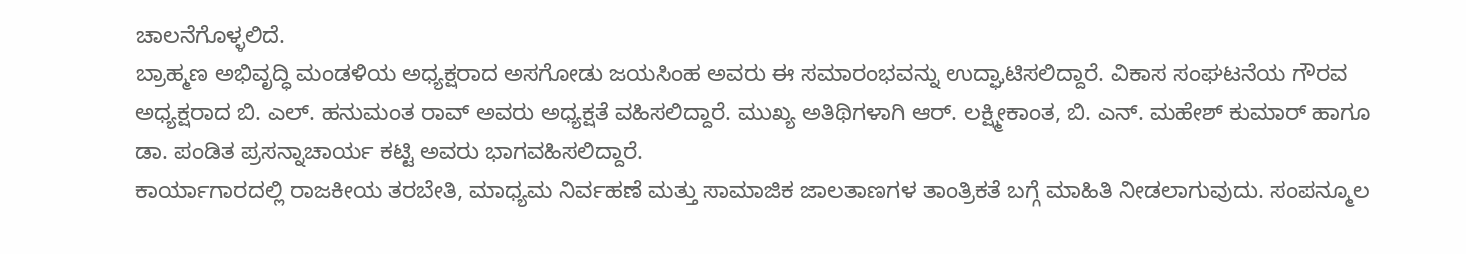ಚಾಲನೆಗೊಳ್ಳಲಿದೆ.
ಬ್ರಾಹ್ಮಣ ಅಭಿವೃದ್ಧಿ ಮಂಡಳಿಯ ಅಧ್ಯಕ್ಷರಾದ ಅಸಗೋಡು ಜಯಸಿಂಹ ಅವರು ಈ ಸಮಾರಂಭವನ್ನು ಉದ್ಘಾಟಿಸಲಿದ್ದಾರೆ. ವಿಕಾಸ ಸಂಘಟನೆಯ ಗೌರವ ಅಧ್ಯಕ್ಷರಾದ ಬಿ. ಎಲ್. ಹನುಮಂತ ರಾವ್ ಅವರು ಅಧ್ಯಕ್ಷತೆ ವಹಿಸಲಿದ್ದಾರೆ. ಮುಖ್ಯ ಅತಿಥಿಗಳಾಗಿ ಆರ್. ಲಕ್ಷ್ಮೀಕಾಂತ, ಬಿ. ಎನ್. ಮಹೇಶ್ ಕುಮಾರ್ ಹಾಗೂ ಡಾ. ಪಂಡಿತ ಪ್ರಸನ್ನಾಚಾರ್ಯ ಕಟ್ಟಿ ಅವರು ಭಾಗವಹಿಸಲಿದ್ದಾರೆ.
ಕಾರ್ಯಾಗಾರದಲ್ಲಿ ರಾಜಕೀಯ ತರಬೇತಿ, ಮಾಧ್ಯಮ ನಿರ್ವಹಣೆ ಮತ್ತು ಸಾಮಾಜಿಕ ಜಾಲತಾಣಗಳ ತಾಂತ್ರಿಕತೆ ಬಗ್ಗೆ ಮಾಹಿತಿ ನೀಡಲಾಗುವುದು. ಸಂಪನ್ಮೂಲ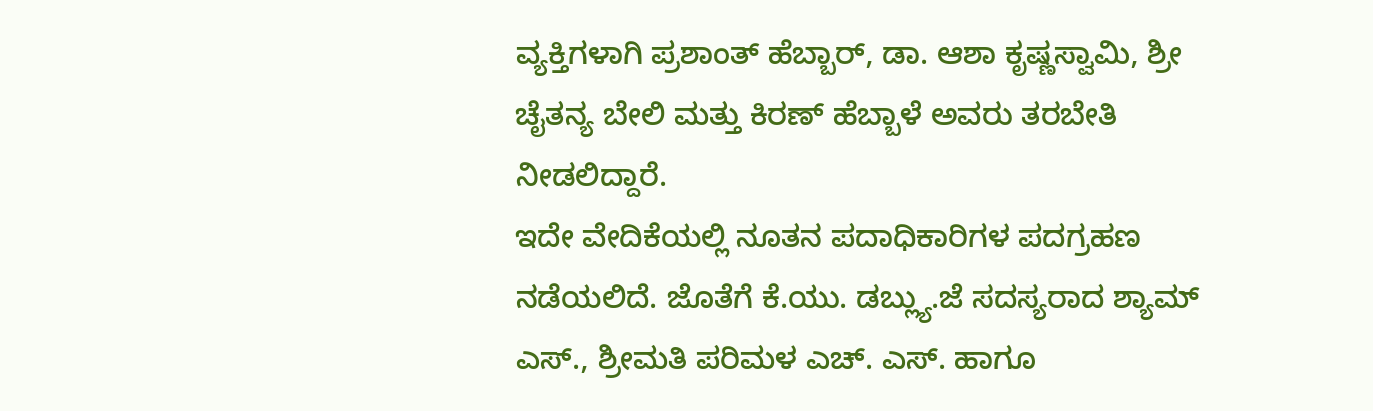ವ್ಯಕ್ತಿಗಳಾಗಿ ಪ್ರಶಾಂತ್ ಹೆಬ್ಬಾರ್, ಡಾ. ಆಶಾ ಕೃಷ್ಣಸ್ವಾಮಿ, ಶ್ರೀ ಚೈತನ್ಯ ಬೇಲಿ ಮತ್ತು ಕಿರಣ್ ಹೆಬ್ಬಾಳೆ ಅವರು ತರಬೇತಿ ನೀಡಲಿದ್ದಾರೆ.
ಇದೇ ವೇದಿಕೆಯಲ್ಲಿ ನೂತನ ಪದಾಧಿಕಾರಿಗಳ ಪದಗ್ರಹಣ ನಡೆಯಲಿದೆ. ಜೊತೆಗೆ ಕೆ.ಯು. ಡಬ್ಲ್ಯು.ಜೆ ಸದಸ್ಯರಾದ ಶ್ಯಾಮ್ ಎಸ್., ಶ್ರೀಮತಿ ಪರಿಮಳ ಎಚ್. ಎಸ್. ಹಾಗೂ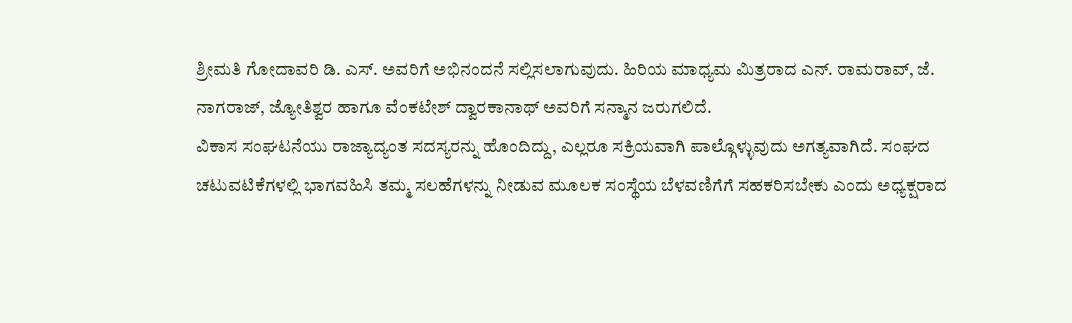ಶ್ರೀಮತಿ ಗೋದಾವರಿ ಡಿ. ಎಸ್. ಅವರಿಗೆ ಅಭಿನಂದನೆ ಸಲ್ಲಿಸಲಾಗುವುದು. ಹಿರಿಯ ಮಾಧ್ಯಮ ಮಿತ್ರರಾದ ಎನ್. ರಾಮರಾವ್, ಜೆ. ನಾಗರಾಜ್, ಜ್ಯೋತಿಶ್ವರ ಹಾಗೂ ವೆಂಕಟೇಶ್ ದ್ವಾರಕಾನಾಥ್ ಅವರಿಗೆ ಸನ್ಮಾನ ಜರುಗಲಿದೆ.
ವಿಕಾಸ ಸಂಘಟನೆಯು ರಾಜ್ಯಾದ್ಯಂತ ಸದಸ್ಯರನ್ನು ಹೊಂದಿದ್ದು, ಎಲ್ಲರೂ ಸಕ್ರಿಯವಾಗಿ ಪಾಲ್ಗೊಳ್ಳುವುದು ಅಗತ್ಯವಾಗಿದೆ. ಸಂಘದ ಚಟುವಟಿಕೆಗಳಲ್ಲಿ ಭಾಗವಹಿಸಿ ತಮ್ಮ ಸಲಹೆಗಳನ್ನು ನೀಡುವ ಮೂಲಕ ಸಂಸ್ಥೆಯ ಬೆಳವಣಿಗೆಗೆ ಸಹಕರಿಸಬೇಕು ಎಂದು ಅಧ್ಯಕ್ಷರಾದ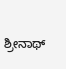ಶ್ರೀನಾಥ್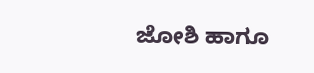ಜೋಶಿ ಹಾಗೂ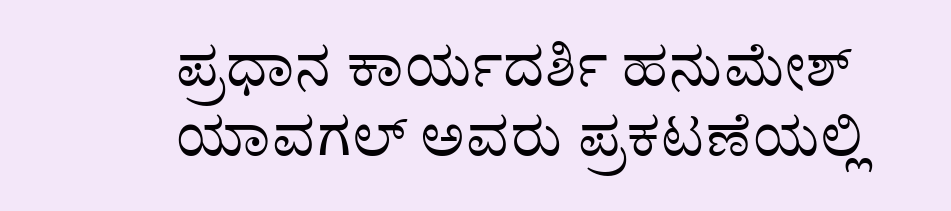ಪ್ರಧಾನ ಕಾರ್ಯದರ್ಶಿ ಹನುಮೇಶ್ ಯಾವಗಲ್ ಅವರು ಪ್ರಕಟಣೆಯಲ್ಲಿ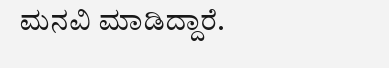ಮನವಿ ಮಾಡಿದ್ದಾರೆ.